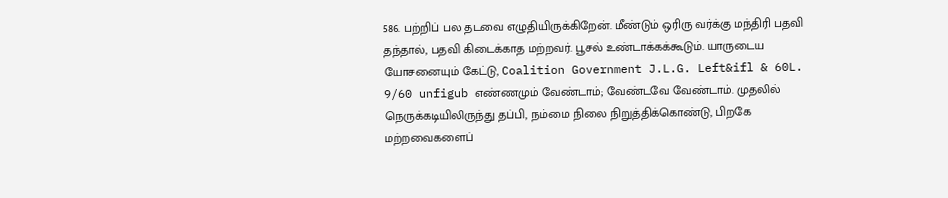586. பற்றிப் பல தடவை எழுதியிருக்கிறேன். மீண்டும் ஒரிரு வர்க்கு மந்திரி பதவி தந்தால், பதவி கிடைக்காத மற்றவர். பூசல் உண்டாக்கக்கூடும். யாருடைய யோசனையும் கேட்டு, Coalition Government J.L.G. Left&ifl & 60L. 9/60 unfigub எண்ணமும் வேண்டாம்; வேண்டவே வேண்டாம். முதலில் நெருக்கடியிலிருந்து தப்பி, நம்மை நிலை நிறுத்திக்கொண்டு, பிறகே மற்றவைகளைப்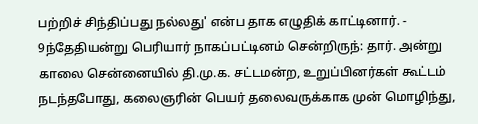பற்றிச் சிந்திப்பது நல்லது' என்ப தாக எழுதிக் காட்டினார். - 9ந்தேதியன்று பெரியார் நாகப்பட்டினம் சென்றிருந்: தார். அன்று காலை சென்னையில் தி.மு.க. சட்டமன்ற, உறுப்பினர்கள் கூட்டம் நடந்தபோது, கலைஞரின் பெயர் தலைவருக்காக முன் மொழிந்து,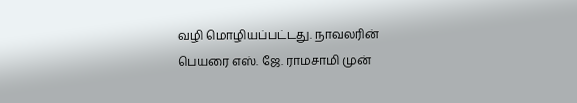வழி மொழியப்பட்டது. நாவலரின் பெயரை எஸ். ஜே. ராமசாமி முன்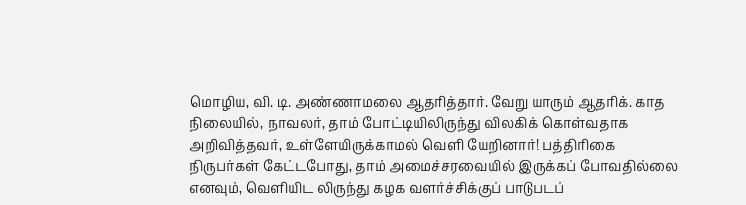மொழிய, வி. டி. அண்ணாமலை ஆதரித்தார். வேறு யாரும் ஆதரிக். காத நிலையில், நாவலர், தாம் போட்டியிலிருந்து விலகிக் கொள்வதாக அறிவித்தவர், உள்ளேயிருக்காமல் வெளி யேறினார்! பத்திரிகை நிருபர்கள் கேட்டபோது, தாம் அமைச்சரவையில் இருக்கப் போவதில்லை எனவும், வெளியிட லிருந்து கழக வளர்ச்சிக்குப் பாடுபடப்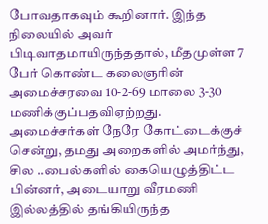போவதாகவும் கூறினார். இந்த நிலையில் அவர் பிடிவாதமாயிருந்ததால், மீதமுள்ள 7 பேர் கொண்ட கலைஞரின் அமைச்சரவை 10-2-69 மாலை 3-30 மணிக்குப்பதவிஏற்றது. அமைச்சர்கள் நேரே கோட்டைக்குச் சென்று, தமது அறைகளில் அமர்ந்து, சில ..பைல்களில் கையெழுத்திட்ட பின்னர், அடையாறு வீரமணி இல்லத்தில் தங்கியிருந்த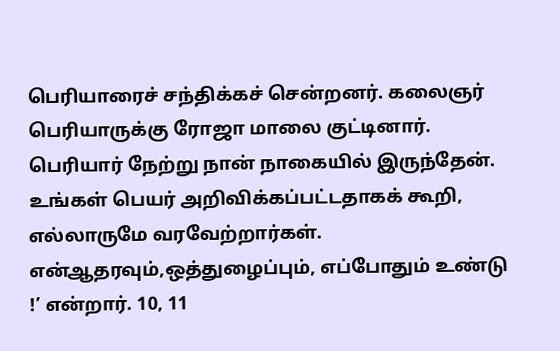பெரியாரைச் சந்திக்கச் சென்றனர். கலைஞர் பெரியாருக்கு ரோஜா மாலை குட்டினார். பெரியார் நேற்று நான் நாகையில் இருந்தேன். உங்கள் பெயர் அறிவிக்கப்பட்டதாகக் கூறி, எல்லாருமே வரவேற்றார்கள். என்ஆதரவும்,ஒத்துழைப்பும், எப்போதும் உண்டு !’ என்றார். 10, 11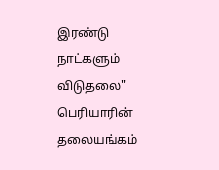இரண்டு நாட்களும் விடுதலை" பெரியாரின் தலையங்கம்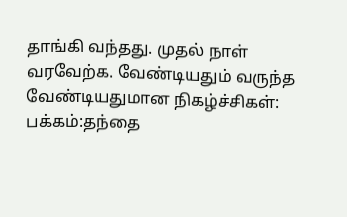தாங்கி வந்தது. முதல் நாள் வரவேற்க. வேண்டியதும் வருந்த வேண்டியதுமான நிகழ்ச்சிகள்:
பக்கம்:தந்தை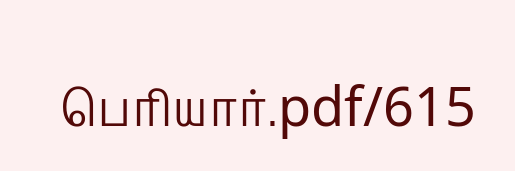பெரியார்.pdf/615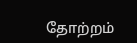தோற்றம்